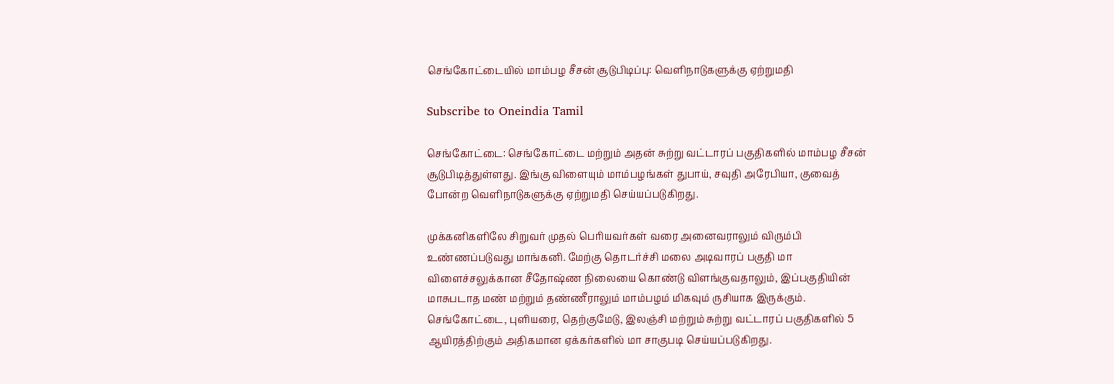செங்கோட்டையில் மாம்பழ சீசன் சூடுபிடிப்பு: வெளிநாடுகளுக்கு ஏற்றுமதி

Subscribe to Oneindia Tamil

செங்கோட்டை: செங்கோட்டை மற்றும் அதன் சுற்று வட்டாரப் பகுதிகளில் மாம்பழ சீசன் சூடுபிடித்துள்ளது. இங்கு விளையும் மாம்பழங்கள் துபாய், சவுதி அரேபியா, குவைத் போன்ற வெளிநாடுகளுக்கு ஏற்றுமதி செய்யப்படுகிறது.

முக்கனிகளிலே சிறுவர் முதல் பெரியவர்கள் வரை அனைவராலும் விரும்பி உண்ணப்படுவது மாங்கனி. மேற்கு தொடர்ச்சி மலை அடிவாரப் பகுதி மா விளைச்சலுக்கான சீதோஷ்ண நிலையை கொண்டு விளங்குவதாலும், இப்பகுதியின் மாசுபடாத மண் மற்றும் தண்ணீராலும் மாம்பழம் மிகவும் ருசியாக இருக்கும். செங்கோட்டை, புளியரை, தெற்குமேடு, இலஞ்சி மற்றும் சுற்று வட்டாரப் பகுதிகளில் 5 ஆயிரத்திற்கும் அதிகமான ஏக்கர்களில் மா சாகுபடி செய்யப்படுகிறது.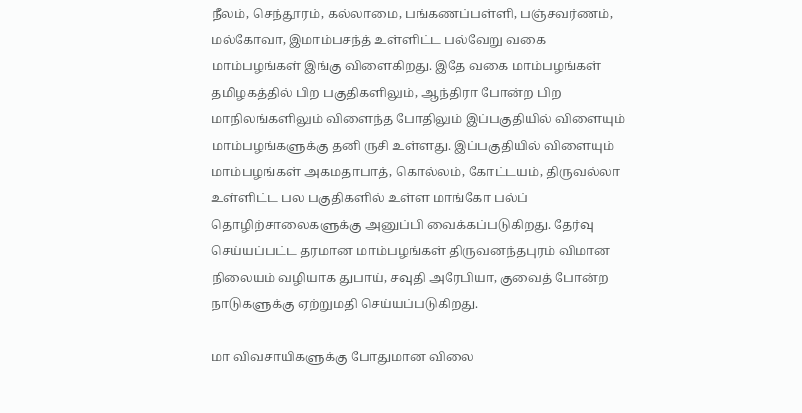நீலம், செந்தூரம், கல்லாமை, பங்கணப்பள்ளி, பஞ்சவர்ணம், மல்கோவா, இமாம்பசந்த் உள்ளிட்ட பல்வேறு வகை மாம்பழங்கள் இங்கு விளைகிறது. இதே வகை மாம்பழங்கள் தமிழகத்தில் பிற பகுதிகளிலும், ஆந்திரா போன்ற பிற மாநிலங்களிலும் விளைந்த போதிலும் இப்பகுதியில் விளையும் மாம்பழங்களுக்கு தனி ருசி உள்ளது. இப்பகுதியில் விளையும் மாம்பழங்கள் அகமதாபாத், கொல்லம், கோட்டயம், திருவல்லா உள்ளிட்ட பல பகுதிகளில் உள்ள மாங்கோ பல்ப் தொழிற்சாலைகளுக்கு அனுப்பி வைக்கப்படுகிறது. தேர்வு செய்யப்பட்ட தரமான மாம்பழங்கள் திருவனந்தபுரம் விமான நிலையம் வழியாக துபாய், சவுதி அரேபியா, குவைத் போன்ற நாடுகளுக்கு ஏற்றுமதி செய்யப்படுகிறது.

மா விவசாயிகளுக்கு போதுமான விலை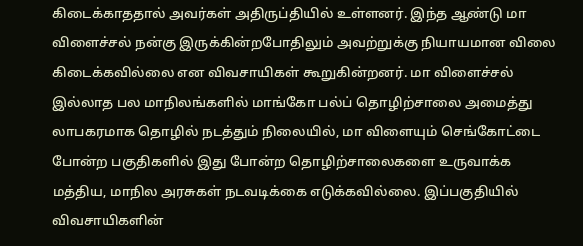கிடைக்காததால் அவர்கள் அதிருப்தியில் உள்ளனர். இந்த ஆண்டு மா விளைச்சல் நன்கு இருக்கின்றபோதிலும் அவற்றுக்கு நியாயமான விலை கிடைக்கவில்லை என விவசாயிகள் கூறுகின்றனர். மா விளைச்சல் இல்லாத பல மாநிலங்களில் மாங்கோ பல்ப் தொழிற்சாலை அமைத்து லாபகரமாக தொழில் நடத்தும் நிலையில், மா விளையும் செங்கோட்டை போன்ற பகுதிகளில் இது போன்ற தொழிற்சாலைகளை உருவாக்க மத்திய, மாநில அரசுகள் நடவடிக்கை எடுக்கவில்லை. இப்பகுதியில் விவசாயிகளின்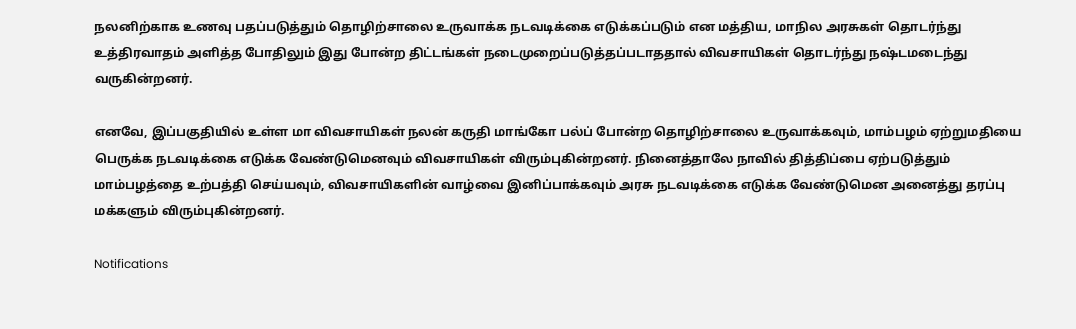நலனிற்காக உணவு பதப்படுத்தும் தொழிற்சாலை உருவாக்க நடவடிக்கை எடுக்கப்படும் என மத்திய, மாநில அரசுகள் தொடர்ந்து உத்திரவாதம் அளித்த போதிலும் இது போன்ற திட்டங்கள் நடைமுறைப்படுத்தப்படாததால் விவசாயிகள் தொடர்ந்து நஷ்டமடைந்து வருகின்றனர்.

எனவே, இப்பகுதியில் உள்ள மா விவசாயிகள் நலன் கருதி மாங்கோ பல்ப் போன்ற தொழிற்சாலை உருவாக்கவும், மாம்பழம் ஏற்றுமதியை பெருக்க நடவடிக்கை எடுக்க வேண்டுமெனவும் விவசாயிகள் விரும்புகின்றனர். நினைத்தாலே நாவில் தித்திப்பை ஏற்படுத்தும் மாம்பழத்தை உற்பத்தி செய்யவும், விவசாயிகளின் வாழ்வை இனிப்பாக்கவும் அரசு நடவடிக்கை எடுக்க வேண்டுமென அனைத்து தரப்பு மக்களும் விரும்புகின்றனர்.

Notifications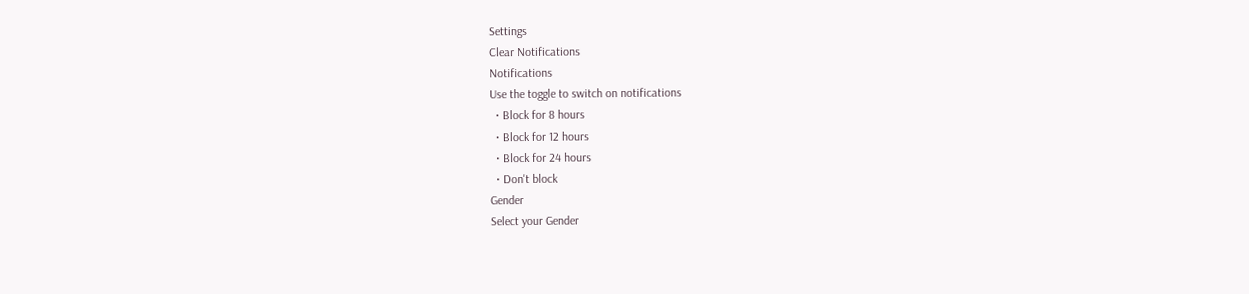Settings
Clear Notifications
Notifications
Use the toggle to switch on notifications
  • Block for 8 hours
  • Block for 12 hours
  • Block for 24 hours
  • Don't block
Gender
Select your Gender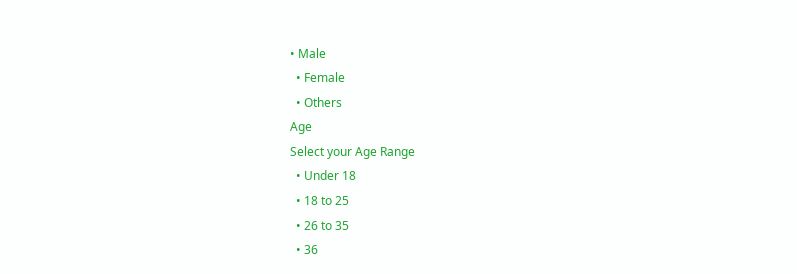• Male
  • Female
  • Others
Age
Select your Age Range
  • Under 18
  • 18 to 25
  • 26 to 35
  • 36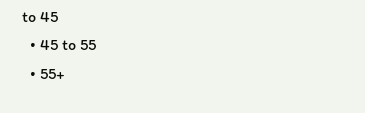to 45
  • 45 to 55
  • 55+